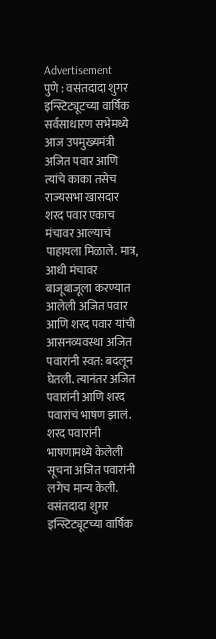Advertisement
पुणे : वसंतदादा शुगर इन्स्टिट्यूटच्या वार्षिक सर्वसाधारण सभेमध्ये आज उपमुख्यमंत्री अजित पवार आणि त्यांचे काका तसेच राज्यसभा खासदार शरद पवार एकाच मंचावर आल्याचं पाहायला मिळाले. मात्र, आधी मंचावर बाजूबाजूला करण्यात आलेली अजित पवार आणि शरद पवार यांची आसनव्यवस्था अजित पवारांनी स्वत: बदलून घेतली. त्यानंतर अजित पवारांनी आणि शरद पवारांचं भाषण झालं. शरद पवारांनी भाषणामध्ये केलेली सूचना अजित पवारांनी लगेच मान्य केली.
वसंतदादा शुगर इन्स्टिट्यूटच्या वार्षिक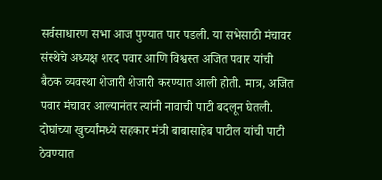सर्वसाधारण सभा आज पुण्यात पार पडली. या सभेसाठी मंचावर संस्थेचे अध्यक्ष शरद पवार आणि विश्वस्त अजित पवार यांची बैठक व्यवस्था शेजारी शेजारी करण्यात आली होती. मात्र, अजित पवार मंचावर आल्यानंतर त्यांनी नावाची पाटी बदलून घेतली. दोघांच्या खुर्च्यांमध्ये सहकार मंत्री बाबासाहेब पाटील यांची पाटी ठेवण्यात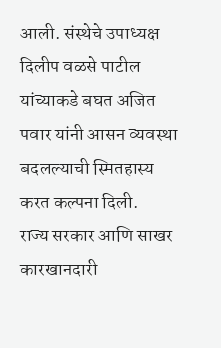आली. संस्थेचे उपाध्यक्ष दिलीप वळसे पाटील यांच्याकडे बघत अजित पवार यांनी आसन व्यवस्था बदलल्याची स्मितहास्य करत कल्पना दिली.
राज्य सरकार आणि साखर कारखानदारी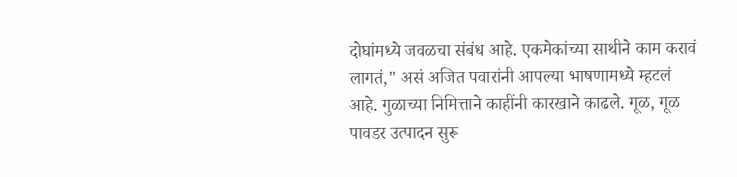दोघांमध्ये जवळचा संबंध आहे. एकमेकांच्या साथीने काम करावं लागतं," असं अजित पवारांनी आपल्या भाषणामध्ये म्हटलं आहे. गुळाच्या निमित्ताने काहींनी कारखाने काढले. गूळ, गूळ पावडर उत्पादन सुरू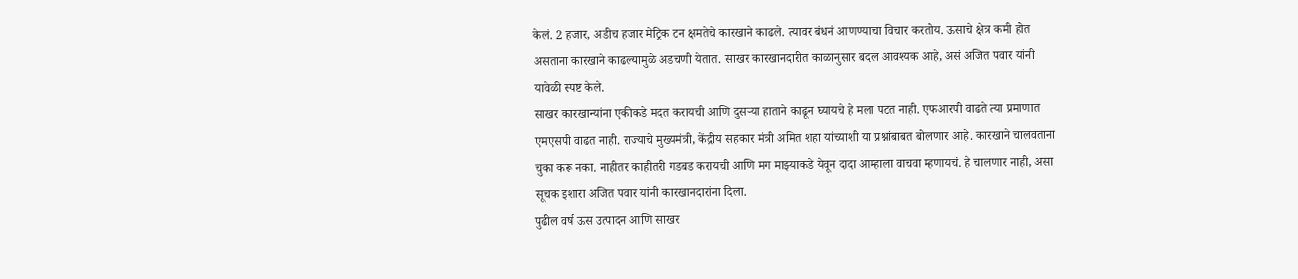केलं. 2 हजार, अडीच हजार मेट्रिक टन क्षमतेचे कारखाने काढले. त्यावर बंधनं आणण्याचा विचार करतोय. ऊसाचे क्षेत्र कमी होत असताना कारखाने काढल्यामुळे अडचणी येतात. साखर कारखानदारीत काळानुसार बदल आवश्यक आहे, असं अजित पवार यांनी यावेळी स्पष्ट केले.
साखर कारखान्यांना एकीकडे मदत करायची आणि दुसऱ्या हाताने काढून घ्यायचे हे मला पटत नाही. एफआरपी वाढते त्या प्रमाणात एमएसपी वाढत नाही. राज्याचे मुख्यमंत्री, केंद्रीय सहकार मंत्री अमित शहा यांच्याशी या प्रश्नांबाबत बोलणार आहे. कारखाने चालवताना चुका करू नका. नाहीतर काहीतरी गडबड करायची आणि मग माझ्याकडे येवून दादा आम्हाला वाचवा म्हणायचं. हे चालणार नाही, असा सूचक इशारा अजित पवार यांनी कारखानदारांना दिला.
पुढील वर्ष ऊस उत्पादन आणि साखर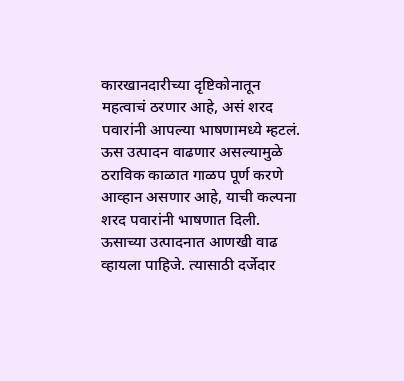कारखानदारीच्या दृष्टिकोनातून महत्वाचं ठरणार आहे, असं शरद पवारांनी आपल्या भाषणामध्ये म्हटलं. ऊस उत्पादन वाढणार असल्यामुळे ठराविक काळात गाळप पूर्ण करणे आव्हान असणार आहे, याची कल्पना शरद पवारांनी भाषणात दिली. ऊसाच्या उत्पादनात आणखी वाढ व्हायला पाहिजे. त्यासाठी दर्जेदार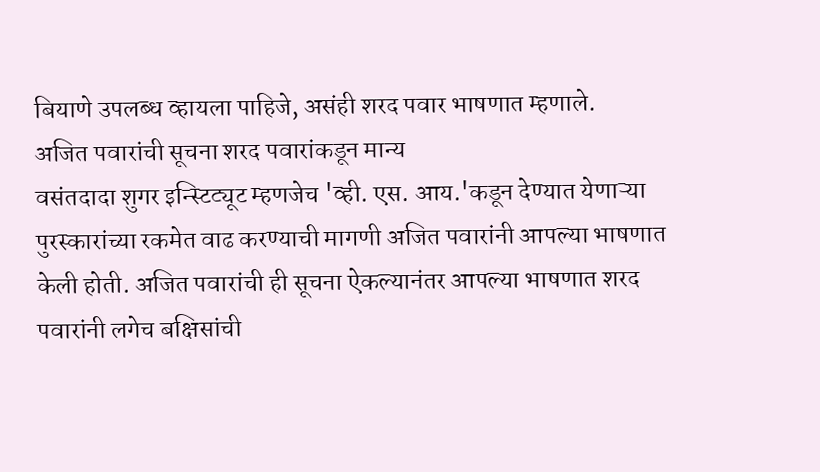बियाणे उपलब्ध व्हायला पाहिजे, असंही शरद पवार भाषणात म्हणाले.
अजित पवारांची सूचना शरद पवारांकडून मान्य
वसंतदादा शुगर इन्स्टिट्यूट म्हणजेच 'व्ही. एस. आय.'कडून देण्यात येणाऱ्या पुरस्कारांच्या रकमेत वाढ करण्याची मागणी अजित पवारांनी आपल्या भाषणात केली होती. अजित पवारांची ही सूचना ऐकल्यानंतर आपल्या भाषणात शरद पवारांनी लगेच बक्षिसांची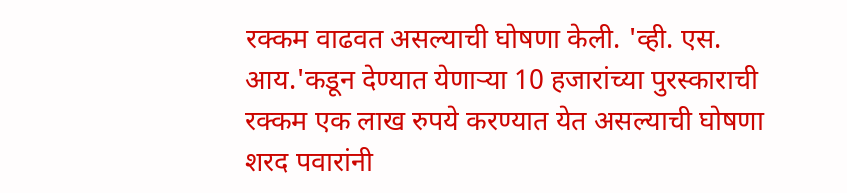रक्कम वाढवत असल्याची घोषणा केली. 'व्ही. एस. आय.'कडून देण्यात येणाऱ्या 10 हजारांच्या पुरस्काराची रक्कम एक लाख रुपये करण्यात येत असल्याची घोषणा शरद पवारांनी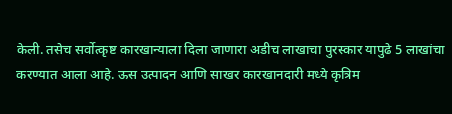केली. तसेच सर्वोत्कृष्ट कारखान्याला दिला जाणारा अडीच लाखाचा पुरस्कार यापुढे 5 लाखांचा करण्यात आला आहे. ऊस उत्पादन आणि साखर कारखानदारी मध्ये कृत्रिम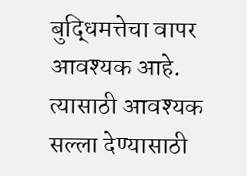बुद्धिमत्तेचा वापर आवश्यक आहे. त्यासाठी आवश्यक सल्ला देण्यासाठी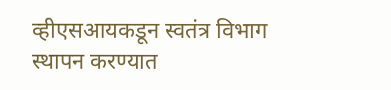व्हीएसआयकडून स्वतंत्र विभाग स्थापन करण्यात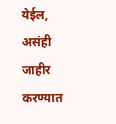येईल, असंही जाहीर करण्यात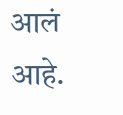आलं आहे.